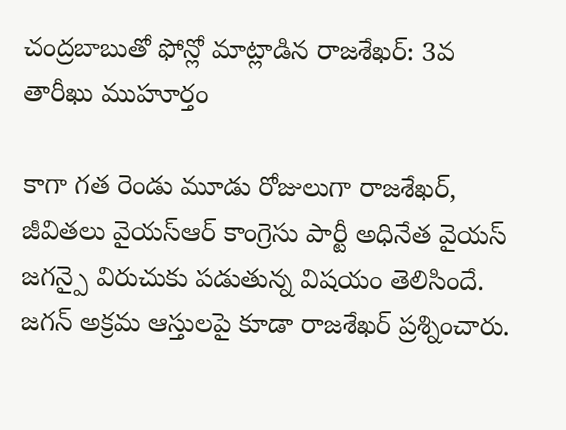చంద్రబాబుతో ఫోన్లో మాట్లాడిన రాజశేఖర్: 3వ తారీఖు ముహూర్తం

కాగా గత రెండు మూడు రోజులుగా రాజశేఖర్, జీవితలు వైయస్ఆర్ కాంగ్రెసు పార్టీ అధినేత వైయస్ జగన్పై విరుచుకు పడుతున్న విషయం తెలిసిందే. జగన్ అక్రమ ఆస్తులపై కూడా రాజశేఖర్ ప్రశ్నించారు.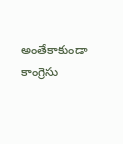అంతేకాకుండా కాంగ్రెసు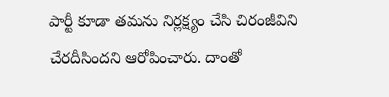పార్టీ కూడా తమను నిర్లక్ష్యం చేసి చిరంజీవిని చేరదీసిందని ఆరోపించారు. దాంతో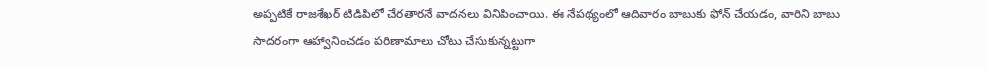అప్పటికే రాజశేఖర్ టిడిపిలో చేరతారనే వాదనలు వినిపించాయి. ఈ నేపథ్యంలో ఆదివారం బాబుకు ఫోన్ చేయడం, వారిని బాబు సాదరంగా ఆహ్వానించడం పరిణామాలు చోటు చేసుకున్నట్టుగా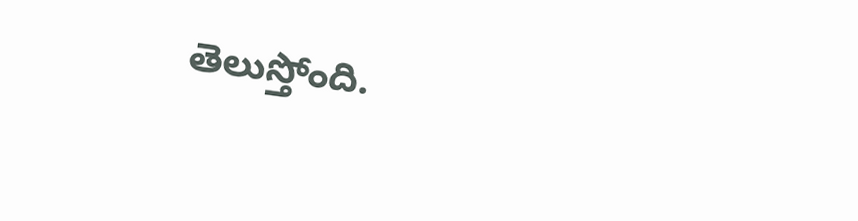తెలుస్తోంది.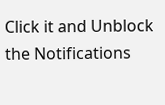Click it and Unblock the Notifications